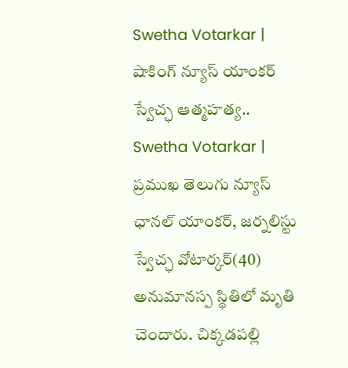Swetha Votarkar | షాకింగ్ న్యూస్ యాంకర్ స్వేచ్ఛ ఆత్మహత్య..
Swetha Votarkar | ప్రముఖ తెలుగు న్యూస్ ఛానల్ యాంకర్, జర్నలిస్టు స్వేచ్ఛ వోటార్కర్(40) అనుమానస్ప స్థితిలో మృతి చెందారు. చిక్కడపల్లి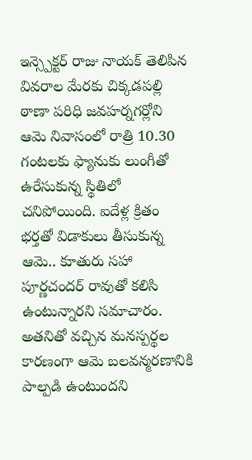ఇన్స్పెక్టర్ రాజు నాయక్ తెలిపిన వివరాల మేరకు చిక్కడపల్లి ఠాణా పరిధి జవహర్నగర్లోని ఆమె నివాసంలో రాత్రి 10.30 గంటలకు ఫ్యానుకు లుంగీతో ఉరేసుకున్న స్థితిలో చనిపోయింది. ఐదేళ్ల క్రితం భర్తతో విడాకులు తీసుకున్న ఆమె.. కూతురు సహా పూర్ణచందర్ రావుతో కలిసి ఉంటున్నారని సమాచారం. అతనితో వచ్చిన మనస్పర్థల కారణంగా ఆమె బలవన్మరణానికి పాల్పడి ఉంటుందని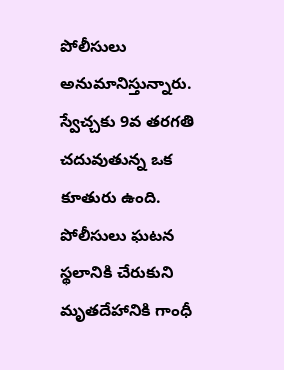పోలీసులు అనుమానిస్తున్నారు.
స్వేచ్చకు 9వ తరగతి చదువుతున్న ఒక కూతురు ఉంది. పోలీసులు ఘటన స్థలానికి చేరుకుని మృతదేహానికి గాంధీ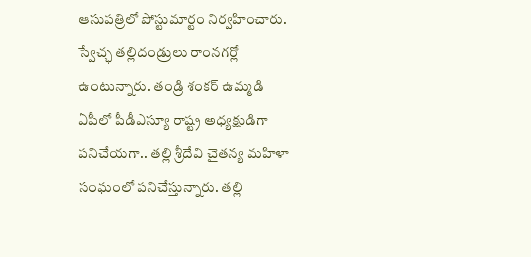ఆసుపత్రిలో పోస్టుమార్టం నిర్వహించారు. స్వేచ్ఛ తల్లిదండ్రులు రాంనగర్లో ఉంటున్నారు. తండ్రి శంకర్ ఉమ్మడి ఏపీలో పీడీఎస్యూ రాష్ట్ర అధ్యక్షుడిగా పనిచేయగా.. తల్లి శ్రీదేవి చైతన్య మహిళా సంఘంలో పనిచేస్తున్నారు. తల్లి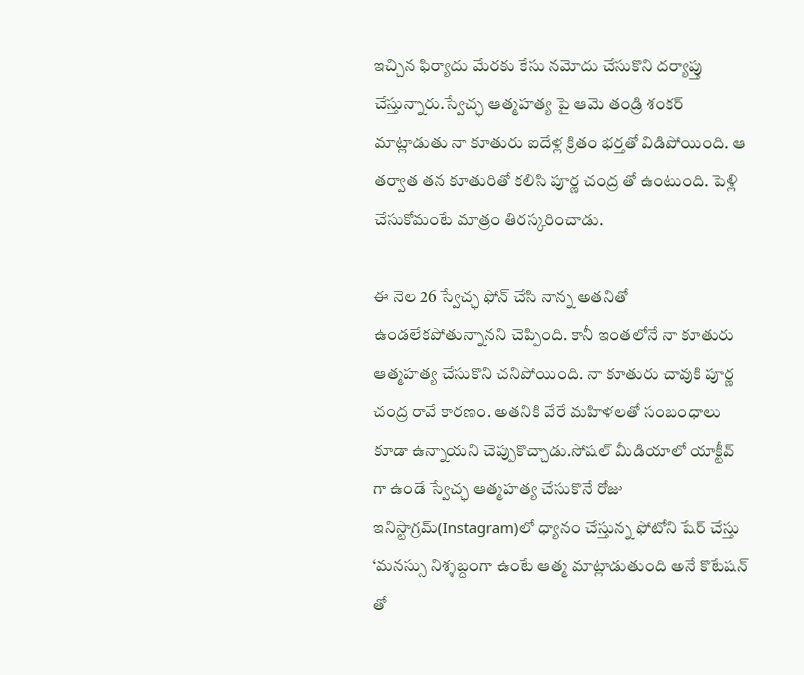ఇచ్చిన ఫిర్యాదు మేరకు కేసు నమోదు చేసుకొని దర్యాప్తు చేస్తున్నారు.స్వేచ్ఛ ఆత్మహత్య పై ఆమె తండ్రి శంకర్ మాట్లాడుతు నా కూతురు ఐదేళ్ల క్రితం భర్తతో విడిపోయింది. ఆ తర్వాత తన కూతురితో కలిసి పూర్ణ చంద్ర తో ఉంటుంది. పెళ్లి చేసుకోమంటే మాత్రం తిరస్కరించాడు.

ఈ నెల 26 స్వేచ్ఛ ఫోన్ చేసి నాన్న అతనితో ఉండలేకపోతున్నానని చెప్పింది. కానీ ఇంతలోనే నా కూతురు ఆత్మహత్య చేసుకొని చనిపోయింది. నా కూతురు చావుకి పూర్ణ చంద్ర రావే కారణం. అతనికి వేరే మహిళలతో సంబంధాలు కూడా ఉన్నాయని చెప్పుకొచ్చాడు.సోషల్ మీడియాలో యాక్టీవ్ గా ఉండే స్వేచ్ఛ ఆత్మహత్య చేసుకొనే రోజు ఇనిస్టాగ్రమ్(Instagram)లో ధ్యానం చేస్తున్న ఫోటోని షేర్ చేస్తు ‘మనస్సు నిశ్శబ్దంగా ఉంటే ఆత్మ మాట్లాడుతుంది అనే కొటేషన్ తో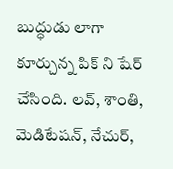బుద్ధుడు లాగా కూర్చున్న పిక్ ని షేర్ చేసింది. లవ్, శాంతి, మెడిటేషన్, నేచుర్,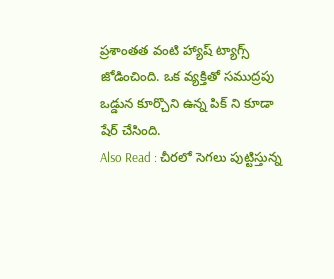ప్రశాంతత వంటి హ్యాష్ ట్యాగ్స్ జోడించింది. ఒక వ్యక్తితో సముద్రపు ఒడ్డున కూర్చొని ఉన్న పిక్ ని కూడా షేర్ చేసింది.
Also Read : చీరలో సెగలు పుట్టిస్తున్న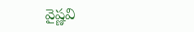వైష్ణవి